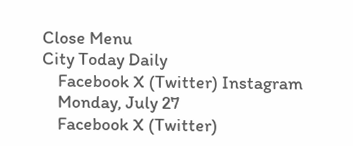Close Menu
City Today Daily
    Facebook X (Twitter) Instagram
    Monday, July 27
    Facebook X (Twitter)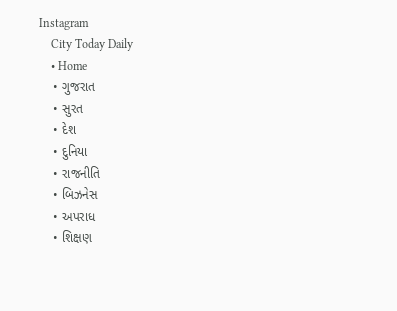Instagram
    City Today Daily
    • Home
    • ગુજરાત
    • સુરત
    • દેશ
    • દુનિયા
    • રાજનીતિ
    • બિઝનેસ
    • અપરાધ
    • શિક્ષણ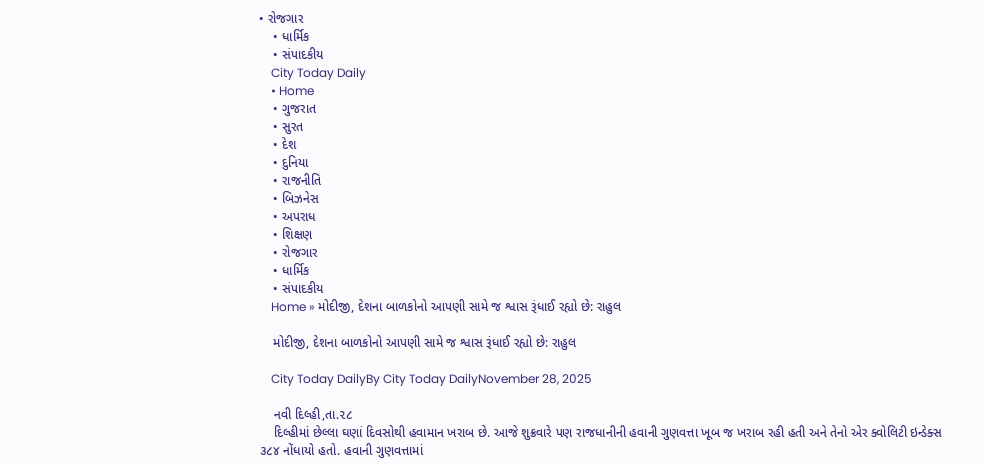• રોજગાર
    • ધાર્મિક
    • સંપાદકીય
    City Today Daily
    • Home
    • ગુજરાત
    • સુરત
    • દેશ
    • દુનિયા
    • રાજનીતિ
    • બિઝનેસ
    • અપરાધ
    • શિક્ષણ
    • રોજગાર
    • ધાર્મિક
    • સંપાદકીય
    Home » મોદીજી, દેશના બાળકોનો આપણી સામે જ શ્વાસ રૂંધાઈ રહ્યો છે: રાહુલ

    મોદીજી, દેશના બાળકોનો આપણી સામે જ શ્વાસ રૂંધાઈ રહ્યો છે: રાહુલ

    City Today DailyBy City Today DailyNovember 28, 2025

    નવી દિલ્હી,તા.૨૮
    દિલ્હીમાં છેલ્લા ઘણાં દિવસોથી હવામાન ખરાબ છે. આજે શુક્રવારે પણ રાજધાનીની હવાની ગુણવત્તા ખૂબ જ ખરાબ રહી હતી અને તેનો એર ક્વોલિટી ઇન્ડેક્સ ૩૮૪ નોંધાયો હતો. હવાની ગુણવત્તામાં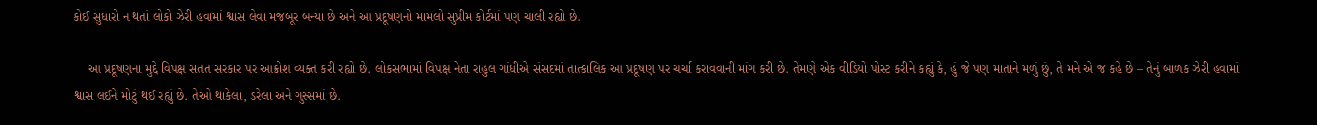કોઈ સુધારો ન થતાં લોકો ઝેરી હવામાં શ્વાસ લેવા મજબૂર બન્યા છે અને આ પ્રદૂષણનો મામલો સુપ્રીમ કોર્ટમાં પણ ચાલી રહ્યો છે.

    આ પ્રદૂષણના મુદ્દે વિપક્ષ સતત સરકાર પર આક્રોશ વ્યક્ત કરી રહ્યો છે. લોકસભામાં વિપક્ષ નેતા રાહુલ ગાંધીએ સંસદમાં તાત્કાલિક આ પ્રદૂષણ પર ચર્ચા કરાવવાની માંગ કરી છે. તેમણે એક વીડિયો પોસ્ટ કરીને કહ્યું કે, હું જે પણ માતાને મળું છું, તે મને એ જ કહે છે – તેનું બાળક ઝેરી હવામાં શ્વાસ લઈને મોટું થઈ રહ્યું છે. તેઓ થાકેલા, ડરેલા અને ગુસ્સમાં છે.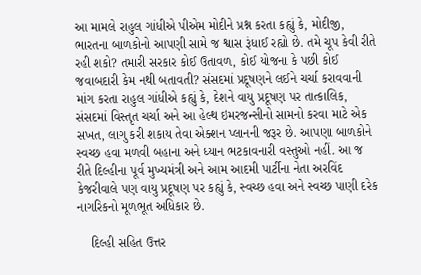આ મામલે રાહુલ ગાંધીએ પીએમ મોદીને પ્રશ્ન કરતા કહ્યું કે, મોદીજી, ભારતના બાળકોનો આપણી સામે જ શ્વાસ રૂંધાઈ રહ્યો છે. તમે ચૂપ કેવી રીતે રહી શકો? તમારી સરકાર કોઈ ઉતાવળ, કોઈ યોજના કે પછી કોઈ જવાબદારી કેમ નથી બતાવતી? સંસદમાં પ્રદૂષણને લઈને ચર્ચા કરાવવાની માંગ કરતા રાહુલ ગાંધીએ કહ્યું કે, દેશને વાયુ પ્રદૂષણ પર તાત્કાલિક, સંસદમાં વિસ્તૃત ચર્ચા અને આ હેલ્થ ઇમરજન્સીનો સામનો કરવા માટે એક સખત, લાગુ કરી શકાય તેવા એક્શન પ્લાનની જરૂર છે. આપણા બાળકોને સ્વચ્છ હવા મળવી બહાના અને ધ્યાન ભટકાવનારી વસ્તુઓ નહીં. આ જ રીતે દિલ્હીના પૂર્વ મુખ્યમંત્રી અને આમ આદમી પાર્ટીના નેતા અરવિંદ કેજરીવાલે પણ વાયુ પ્રદૂષણ પર કહ્યું કે, સ્વચ્છ હવા અને સ્વચ્છ પાણી દરેક નાગરિકનો મૂળભૂત અધિકાર છે.

    દિલ્હી સહિત ઉત્તર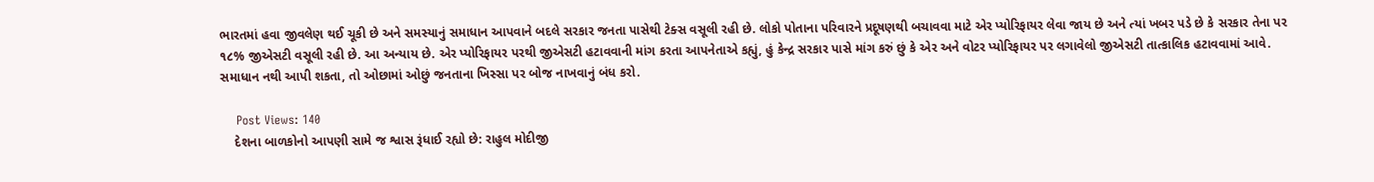ભારતમાં હવા જીવલેણ થઈ ચૂકી છે અને સમસ્યાનું સમાધાન આપવાને બદલે સરકાર જનતા પાસેથી ટેક્સ વસૂલી રહી છે. લોકો પોતાના પરિવારને પ્રદૂષણથી બચાવવા માટે એર પ્યોરિફાયર લેવા જાય છે અને ત્યાં ખબર પડે છે કે સરકાર તેના પર ૧૮% જીએસટી વસૂલી રહી છે. આ અન્યાય છે. એર પ્યોરિફાયર પરથી જીએસટી હટાવવાની માંગ કરતા આપનેતાએ કહ્યું, હું કેન્દ્ર સરકાર પાસે માંગ કરું છું કે એર અને વોટર પ્યોરિફાયર પર લગાવેલો જીએસટી તાત્કાલિક હટાવવામાં આવે. સમાધાન નથી આપી શકતા, તો ઓછામાં ઓછું જનતાના ખિસ્સા પર બોજ નાખવાનું બંધ કરો.

    Post Views: 140
    દેશના બાળકોનો આપણી સામે જ શ્વાસ રૂંધાઈ રહ્યો છે: રાહુલ મોદીજી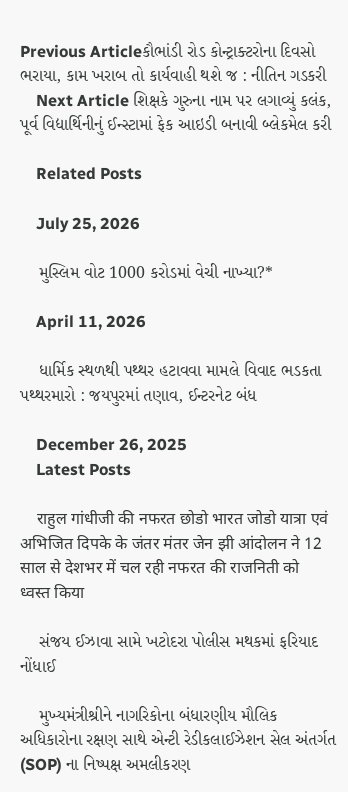Previous Articleકૌભાંડી રોડ કોન્ટ્રાક્ટરોના દિવસો ભરાયા, કામ ખરાબ તો કાર્યવાહી થશે જ : નીતિન ગડકરી
    Next Article શિક્ષકે ગુરુના નામ પર લગાવ્યું કલંક, પૂર્વ વિદ્યાર્થિનીનું ઈન્સ્ટામાં ફેક આઇડી બનાવી બ્લેકમેલ કરી

    Related Posts

    July 25, 2026

    મુસ્લિમ વોટ 1000 કરોડમાં વેચી નાખ્યા?*

    April 11, 2026

    ધાર્મિક સ્થળથી પથ્થર હટાવવા મામલે વિવાદ ભડકતા પથ્થરમારો : જયપુરમાં તણાવ, ઈન્ટરનેટ બંધ

    December 26, 2025
    Latest Posts

    राहुल गांधीजी की नफरत छोडो भारत जोडो यात्रा एवं अभिजित दिपके के जंतर मंतर जेन झी आंदोलन ने 12 साल से देशभर में चल रही नफरत की राजनिती को ध्वस्त किया

    સંજય ઈઝાવા સામે ખટોદરા પોલીસ મથકમાં ફરિયાદ નોંધાઈ

    મુખ્યમંત્રીશ્રીને નાગરિકોના બંધારણીય મૌલિક અધિકારોના રક્ષણ સાથે એન્ટી રેડીકલાઈઝેશન સેલ અંતર્ગત (SOP) ના નિષ્પક્ષ અમલીકરણ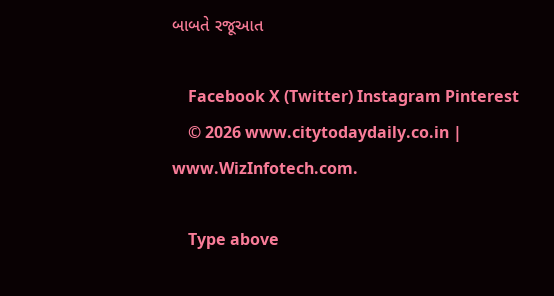બાબતે રજૂઆત

    Facebook X (Twitter) Instagram Pinterest
    © 2026 www.citytodaydaily.co.in | www.WizInfotech.com.

    Type above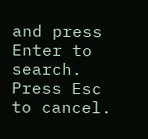and press Enter to search. Press Esc to cancel.